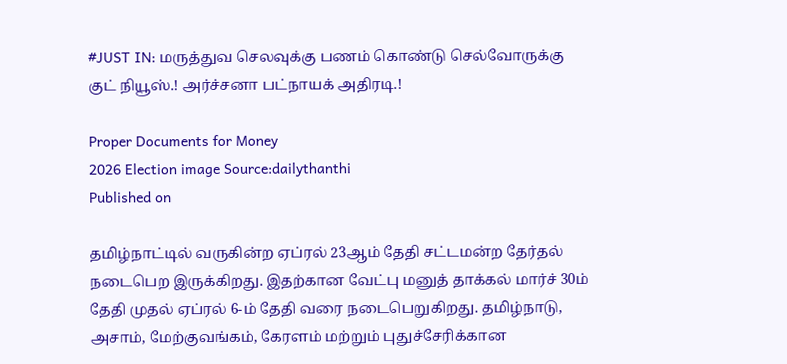#JUST IN: மருத்துவ செலவுக்கு பணம் கொண்டு செல்வோருக்கு குட் நியூஸ்.! அர்ச்சனா பட்நாயக் அதிரடி.!

Proper Documents for Money
2026 Election image Source:dailythanthi
Published on

தமிழ்நாட்டில் வருகின்ற ஏப்ரல் 23ஆம் தேதி சட்டமன்ற தேர்தல் நடைபெற இருக்கிறது. இதற்கான வேட்பு மனுத் தாக்கல் மார்ச் 30ம் தேதி முதல் ஏப்ரல் 6-ம் தேதி வரை நடைபெறுகிறது. தமிழ்நாடு, அசாம், மேற்குவங்கம், கேரளம் மற்றும் புதுச்சேரிக்கான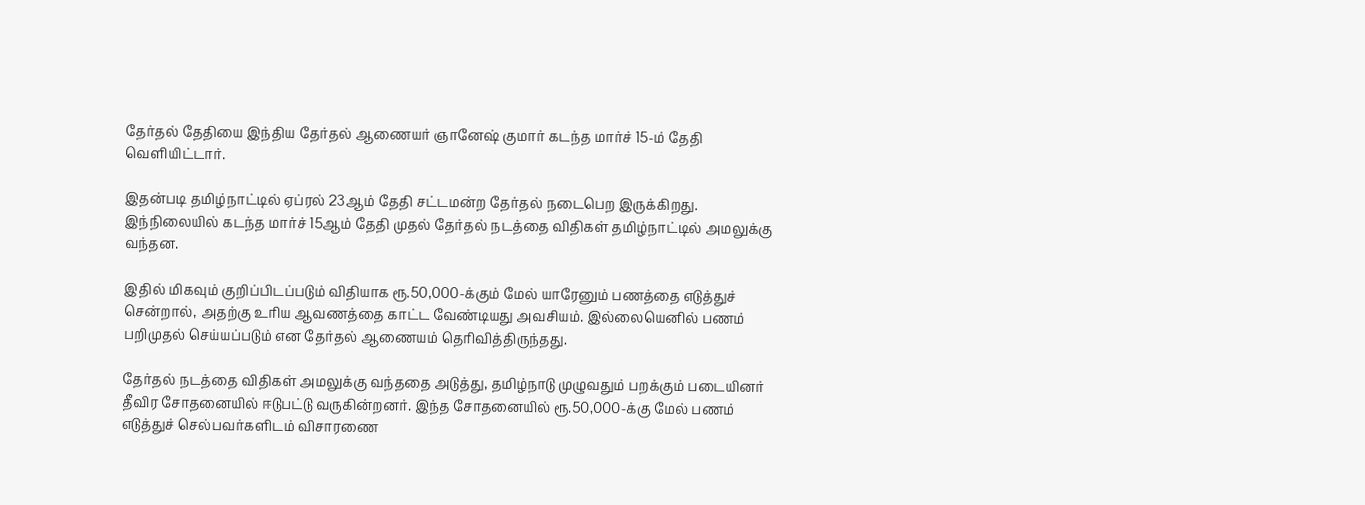தேர்தல் தேதியை இந்திய தேர்தல் ஆணையர் ஞானேஷ் குமார் கடந்த மார்ச் 15-ம் தேதி வெளியிட்டார்.

இதன்படி தமிழ்நாட்டில் ஏப்ரல் 23ஆம் தேதி சட்டமன்ற தேர்தல் நடைபெற இருக்கிறது. இந்நிலையில் கடந்த மார்ச் 15ஆம் தேதி முதல் தேர்தல் நடத்தை விதிகள் தமிழ்நாட்டில் அமலுக்கு வந்தன.

இதில் மிகவும் குறிப்பிடப்படும் விதியாக ரூ.50,000-க்கும் மேல் யாரேனும் பணத்தை எடுத்துச் சென்றால், அதற்கு உரிய ஆவணத்தை காட்ட வேண்டியது அவசியம். இல்லையெனில் பணம் பறிமுதல் செய்யப்படும் என தேர்தல் ஆணையம் தெரிவித்திருந்தது.

தேர்தல் நடத்தை விதிகள் அமலுக்கு வந்ததை அடுத்து, தமிழ்நாடு முழுவதும் பறக்கும் படையினர் தீவிர சோதனையில் ஈடுபட்டு வருகின்றனர். இந்த சோதனையில் ரூ.50,000-க்கு மேல் பணம் எடுத்துச் செல்பவர்களிடம் விசாரணை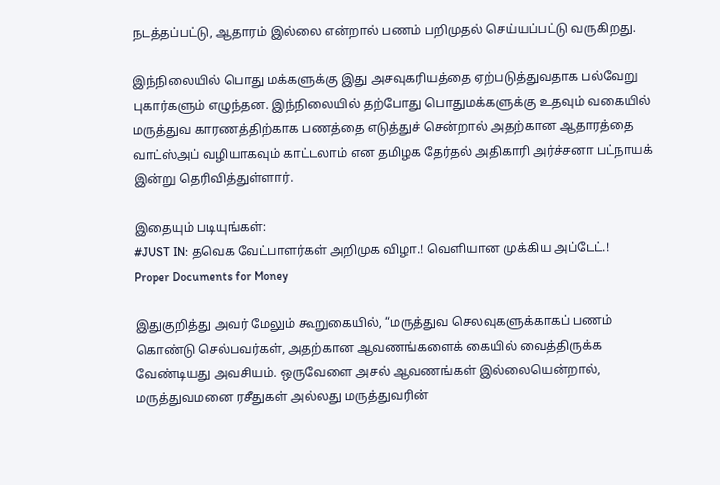நடத்தப்பட்டு, ஆதாரம் இல்லை என்றால் பணம் பறிமுதல் செய்யப்பட்டு வருகிறது.

இந்நிலையில் பொது மக்களுக்கு இது அசவுகரியத்தை ஏற்படுத்துவதாக பல்வேறு புகார்களும் எழுந்தன. இந்நிலையில் தற்போது பொதுமக்களுக்கு உதவும் வகையில் மருத்துவ காரணத்திற்காக பணத்தை எடுத்துச் சென்றால் அதற்கான ஆதாரத்தை வாட்ஸ்அப் வழியாகவும் காட்டலாம் என தமிழக தேர்தல் அதிகாரி அர்ச்சனா பட்நாயக் இன்று தெரிவித்துள்ளார்.

இதையும் படியுங்கள்:
#JUST IN: தவெக வேட்பாளர்கள் அறிமுக விழா.! வெளியான முக்கிய அப்டேட்.!
Proper Documents for Money

இதுகுறித்து அவர் மேலும் கூறுகையில், “மருத்துவ செலவுகளுக்காகப் பணம் கொண்டு செல்பவர்கள், அதற்கான ஆவணங்களைக் கையில் வைத்திருக்க வேண்டியது அவசியம். ஒருவேளை அசல் ஆவணங்கள் இல்லையென்றால், மருத்துவமனை ரசீதுகள் அல்லது மருத்துவரின்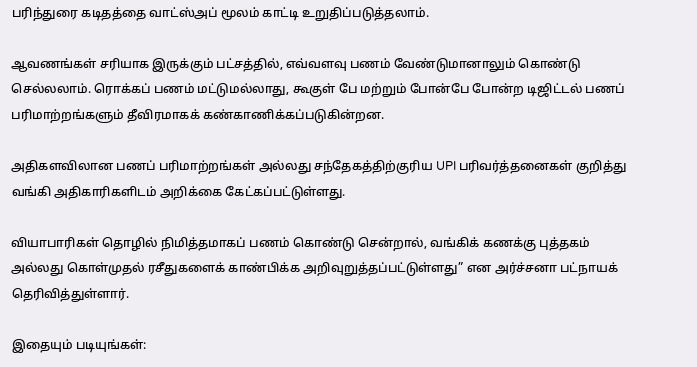பரிந்துரை கடிதத்தை வாட்ஸ்அப் மூலம் காட்டி உறுதிப்படுத்தலாம்.

ஆவணங்கள் சரியாக இருக்கும் பட்சத்தில், எவ்வளவு பணம் வேண்டுமானாலும் கொண்டு செல்லலாம். ரொக்கப் பணம் மட்டுமல்லாது, கூகுள் பே மற்றும் போன்பே போன்ற டிஜிட்டல் பணப் பரிமாற்றங்களும் தீவிரமாகக் கண்காணிக்கப்படுகின்றன.

அதிகளவிலான பணப் பரிமாற்றங்கள் அல்லது சந்தேகத்திற்குரிய UPI பரிவர்த்தனைகள் குறித்து வங்கி அதிகாரிகளிடம் அறிக்கை கேட்கப்பட்டுள்ளது.

வியாபாரிகள் தொழில் நிமித்தமாகப் பணம் கொண்டு சென்றால், வங்கிக் கணக்கு புத்தகம் அல்லது கொள்முதல் ரசீதுகளைக் காண்பிக்க அறிவுறுத்தப்பட்டுள்ளது” என அர்ச்சனா பட்நாயக் தெரிவித்துள்ளார்.

இதையும் படியுங்கள்: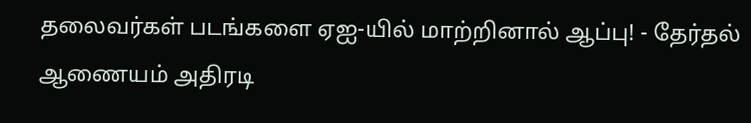தலைவர்கள் படங்களை ஏஐ-யில் மாற்றினால் ஆப்பு! - தேர்தல் ஆணையம் அதிரடி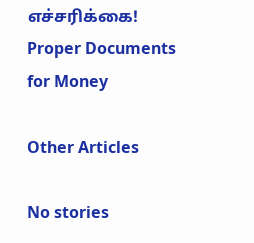எச்சரிக்கை!
Proper Documents for Money

Other Articles

No stories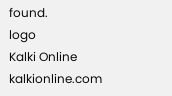found.
logo
Kalki Online
kalkionline.com